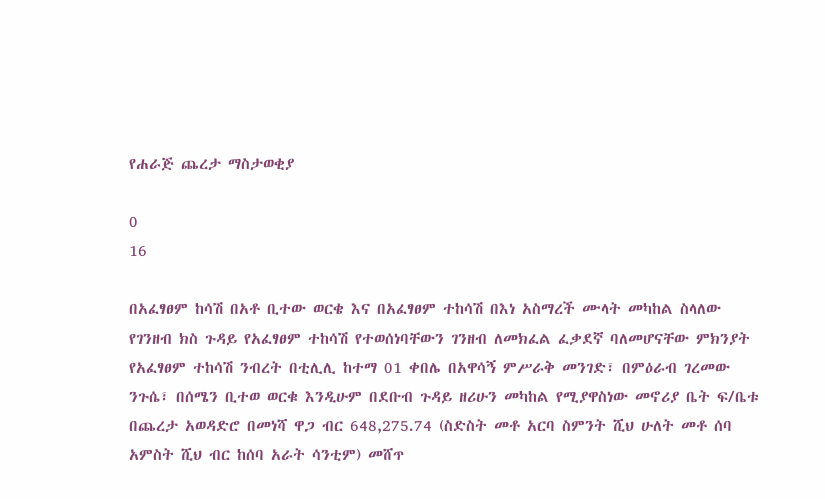የሐራጅ ጨረታ ማስታወቂያ

0
16

በአፈፃፀም ከሳሽ በአቶ ቢተው ወርቄ እና በአፈፃፀም ተከሳሽ በእነ አስማረች ሙላት መካከል ስላለው የገንዘብ ክስ ጉዳይ የአፈፃፀም ተከሳሽ የተወሰነባቸውን ገንዘብ ለመክፈል ፈቃደኛ ባለመሆናቸው ምክንያት የአፈፃፀም ተከሳሽ ንብረት በቲሊሊ ከተማ 01 ቀበሌ በአዋሳኝ ምሥራቅ መንገድ፣ በምዕራብ ገረመው ንጉሴ፣ በሰሜን ቢተወ ወርቁ እንዲሁም በደቡብ ጉዳይ ዘሪሁን መካከል የሚያዋስነው መኖሪያ ቤት ፍ/ቤቱ በጨረታ አወዳድሮ በመነሻ ዋጋ ብር 648,275.74 (ስድስት መቶ አርባ ስምንት ሺህ ሁለት መቶ ሰባ አምስት ሺህ ብር ከሰባ አራት ሳንቲም) መሸጥ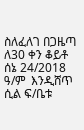ስለፈለገ በጋዜጣ ለ30 ቀን ቆይቶ ሰኔ 24/2018 ዓ/ም  እንዲሸጥ ሲል ፍ/ቤቱ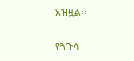አዝዟል፡፡

የጓጉሳ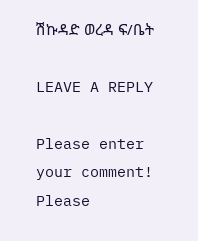ሽኩዳድ ወረዳ ፍ/ቤት

LEAVE A REPLY

Please enter your comment!
Please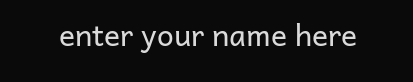enter your name here